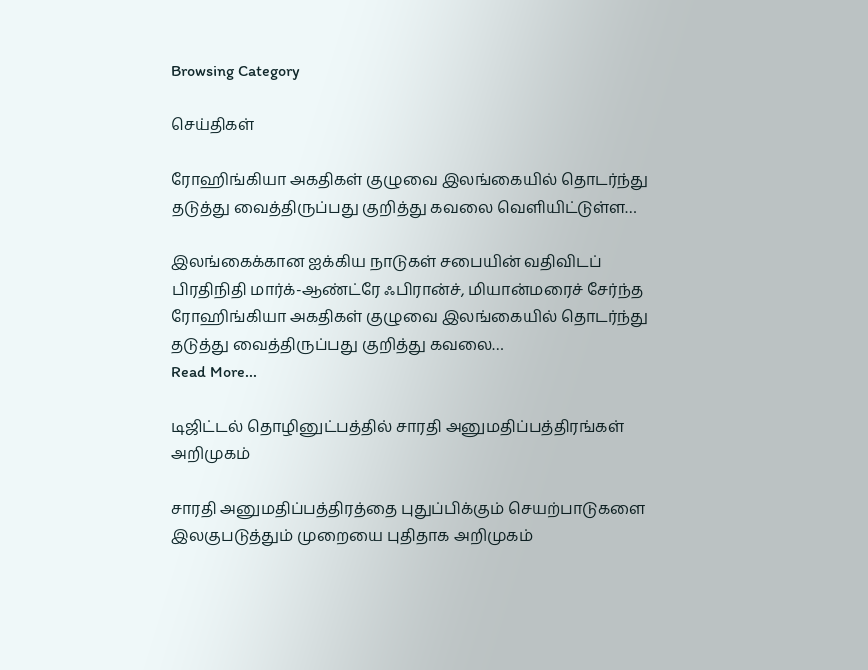Browsing Category

செய்திகள்

ரோஹிங்கியா அகதிகள் குழுவை இலங்கையில் தொடர்ந்து தடுத்து வைத்திருப்பது குறித்து கவலை வெளியிட்டுள்ள…

இலங்கைக்கான ஐக்கிய நாடுகள் சபையின் வதிவிடப் பிரதிநிதி மார்க்-ஆண்ட்ரே ஃபிரான்ச், மியான்மரைச் சேர்ந்த ரோஹிங்கியா அகதிகள் குழுவை இலங்கையில் தொடர்ந்து தடுத்து வைத்திருப்பது குறித்து கவலை…
Read More...

டிஜிட்டல் தொழினுட்பத்தில் சாரதி அனுமதிப்பத்திரங்கள் அறிமுகம்

சாரதி அனுமதிப்பத்திரத்தை புதுப்பிக்கும் செயற்பாடுகளை இலகுபடுத்தும் முறையை புதிதாக அறிமுகம்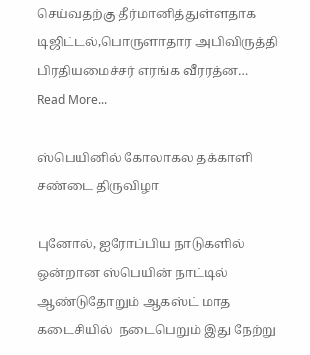செய்வதற்கு தீர்மானித்துள்ளதாக டிஜிட்டல்,பொருளாதார அபிவிருத்தி பிரதியமைச்சர் எரங்க வீரரத்ன…
Read More...

ஸ்பெயினில் கோலாகல தக்காளி சண்டை திருவிழா

புனோல், ஐரோப்பிய நாடுகளில் ஒன்றான ஸ்பெயின் நாட்டில் ஆண்டுதோறும் ஆகஸ்ட் மாத கடைசியில்  நடைபெறும் இது நேற்று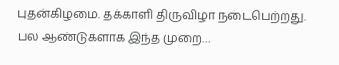புதன்கிழமை. தக்காளி திருவிழா நடைபெற்றது. பல ஆண்டுகளாக இந்த முறை…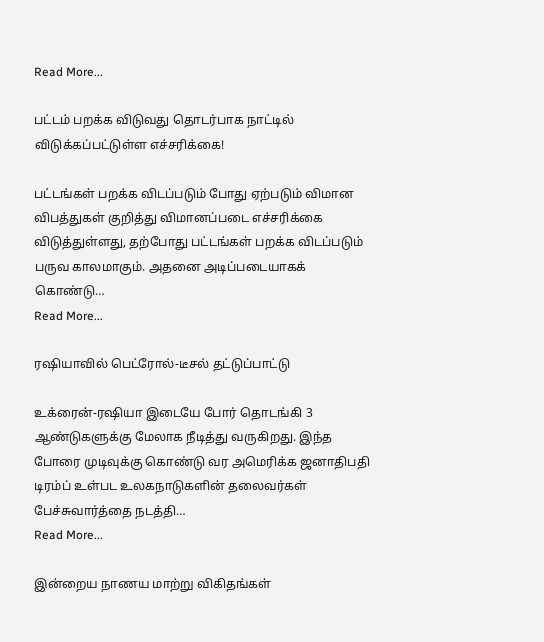Read More...

பட்டம் பறக்க விடுவது தொடர்பாக நாட்டில் விடுக்கப்பட்டுள்ள எச்சரிக்கை!

பட்டங்கள் பறக்க விடப்படும் போது ஏற்படும் விமான விபத்துகள் குறித்து விமானப்படை எச்சரிக்கை விடுத்துள்ளது, தற்போது பட்டங்கள் பறக்க விடப்படும் பருவ காலமாகும். அதனை அடிப்படையாகக் கொண்டு…
Read More...

ரஷியாவில் பெட்ரோல்-டீசல் தட்டுப்பாட்டு

உக்ரைன்-ரஷியா இடையே போர் தொடங்கி 3 ஆண்டுகளுக்கு மேலாக நீடித்து வருகிறது. இந்த போரை முடிவுக்கு கொண்டு வர அமெரிக்க ஜனாதிபதி டிரம்ப் உள்பட உலகநாடுகளின் தலைவர்கள் பேச்சுவார்த்தை நடத்தி…
Read More...

இன்றைய நாணய மாற்று விகிதங்கள்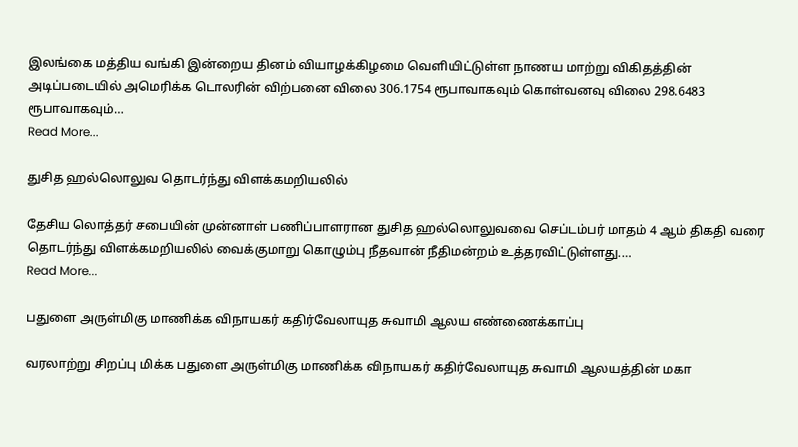இலங்கை மத்திய வங்கி இன்றைய தினம் வியாழக்கிழமை வெளியிட்டுள்ள நாணய மாற்று விகிதத்தின் அடிப்படையில் அமெரிக்க டொலரின் விற்பனை விலை 306.1754 ரூபாவாகவும் கொள்வனவு விலை 298.6483 ரூபாவாகவும்…
Read More...

துசித ஹல்லொலுவ தொடர்ந்து விளக்கமறியலில்

தேசிய லொத்தர் சபையின் முன்னாள் பணிப்பாளரான துசித ஹல்லொலுவவை செப்டம்பர் மாதம் 4 ஆம் திகதி வரை தொடர்ந்து விளக்கமறியலில் வைக்குமாறு கொழும்பு நீதவான் நீதிமன்றம் உத்தரவிட்டுள்ளது.…
Read More...

பதுளை அருள்மிகு மாணிக்க விநாயகர் கதிர்வேலாயுத சுவாமி ஆலய எண்ணைக்காப்பு

வரலாற்று சிறப்பு மிக்க பதுளை அருள்மிகு மாணிக்க விநாயகர் கதிர்வேலாயுத சுவாமி ஆலயத்தின் மகா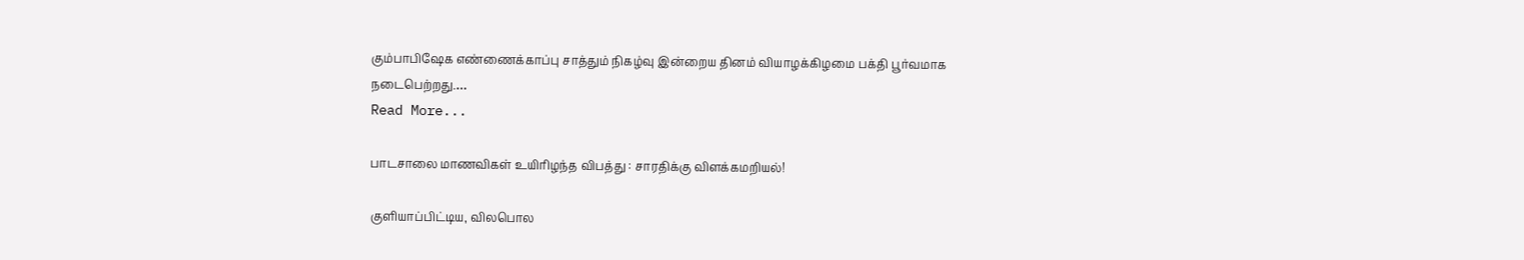கும்பாபிஷேக எண்ணைக்காப்பு சாத்தும் நிகழ்வு இன்றைய தினம் வியாழக்கிழமை பக்தி பூர்வமாக நடைபெற்றது.…
Read More...

பாடசாலை மாணவிகள் உயிரிழந்த விபத்து : சாரதிக்கு விளக்கமறியல்!

குளியாப்பிட்டிய, விலபொல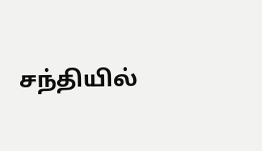சந்தியில்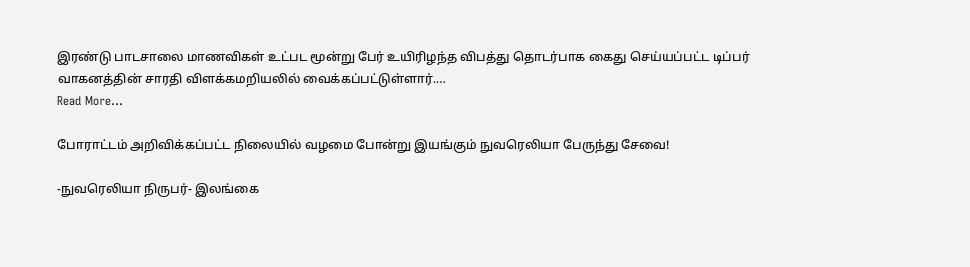இரண்டு பாடசாலை மாணவிகள் உட்பட மூன்று பேர் உயிரிழந்த விபத்து தொடர்பாக கைது செய்யப்பட்ட டிப்பர் வாகனத்தின் சாரதி விளக்கமறியலில் வைக்கப்பட்டுள்ளார்.…
Read More...

போராட்டம் அறிவிக்கப்பட்ட நிலையில் வழமை போன்று இயங்கும் நுவரெலியா பேருந்து சேவை!

-நுவரெலியா நிருபர்- இலங்கை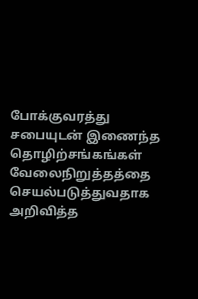போக்குவரத்து சபையுடன் இணைந்த தொழிற்சங்கங்கள் வேலைநிறுத்தத்தை செயல்படுத்துவதாக அறிவித்த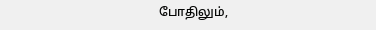போதிலும்,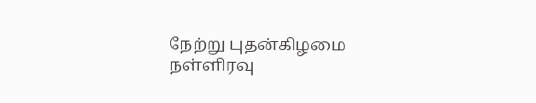நேற்று புதன்கிழமை நள்ளிரவு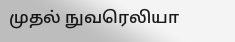முதல் நுவரெலியா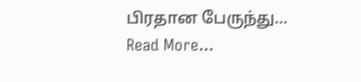பிரதான பேருந்து…
Read More...